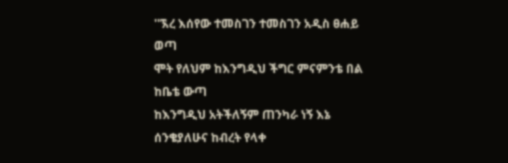''ኧረ እሰየው ተመስገን ተመስገን አዲስ ፀሐይ ወጣ
ሞት የለህም ከእንግዲህ ችግር ምናምንቴ በል ከቤቴ ውጣ
ከእንግዲህ አትችለኝም ጠንካራ ነኝ እኔ
ሰንቄያለሁና ከብረት የላቀ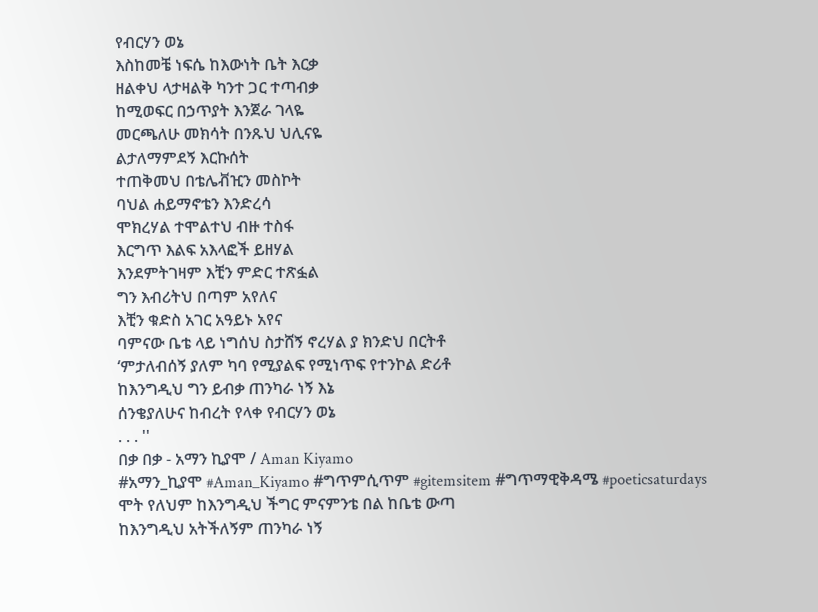የብርሃን ወኔ
እስከመቼ ነፍሴ ከእውነት ቤት እርቃ
ዘልቀህ ላታዛልቅ ካንተ ጋር ተጣብቃ
ከሚወፍር በኃጥያት እንጀራ ገላዬ
መርጫለሁ መክሳት በንጹህ ህሊናዬ
ልታለማምደኝ እርኩሰት
ተጠቅመህ በቴሌቭዢን መስኮት
ባህል ሐይማኖቴን እንድረሳ
ሞክረሃል ተሞልተህ ብዙ ተስፋ
እርግጥ እልፍ አእላፎች ይዘሃል
እንደምትገዛም እቺን ምድር ተጽፏል
ግን እብሪትህ በጣም አየለና
እቺን ቁድስ አገር አዓይኑ አየና
ባምናው ቤቴ ላይ ነግሰህ ስታሸኝ ኖረሃል ያ ክንድህ በርትቶ
‘ምታለብሰኝ ያለም ካባ የሚያልፍ የሚነጥፍ የተንኮል ድሪቶ
ከእንግዲህ ግን ይብቃ ጠንካራ ነኝ እኔ
ሰንቄያለሁና ከብረት የላቀ የብርሃን ወኔ
. . . ''
በቃ በቃ - አማን ኪያሞ / Aman Kiyamo
#አማን_ኪያሞ #Aman_Kiyamo #ግጥምሲጥም #gitemsitem #ግጥማዊቅዳሜ #poeticsaturdays
ሞት የለህም ከእንግዲህ ችግር ምናምንቴ በል ከቤቴ ውጣ
ከእንግዲህ አትችለኝም ጠንካራ ነኝ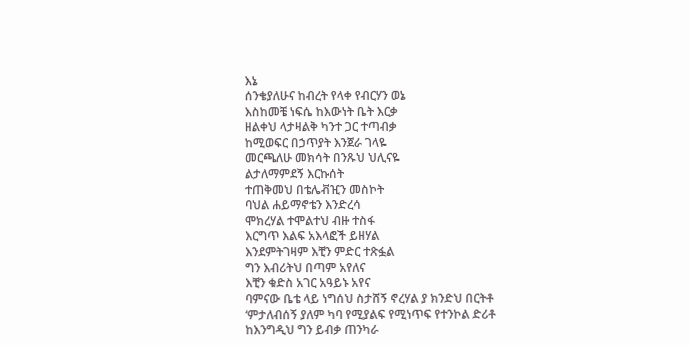እኔ
ሰንቄያለሁና ከብረት የላቀ የብርሃን ወኔ
እስከመቼ ነፍሴ ከእውነት ቤት እርቃ
ዘልቀህ ላታዛልቅ ካንተ ጋር ተጣብቃ
ከሚወፍር በኃጥያት እንጀራ ገላዬ
መርጫለሁ መክሳት በንጹህ ህሊናዬ
ልታለማምደኝ እርኩሰት
ተጠቅመህ በቴሌቭዢን መስኮት
ባህል ሐይማኖቴን እንድረሳ
ሞክረሃል ተሞልተህ ብዙ ተስፋ
እርግጥ እልፍ አእላፎች ይዘሃል
እንደምትገዛም እቺን ምድር ተጽፏል
ግን እብሪትህ በጣም አየለና
እቺን ቁድስ አገር አዓይኑ አየና
ባምናው ቤቴ ላይ ነግሰህ ስታሸኝ ኖረሃል ያ ክንድህ በርትቶ
‘ምታለብሰኝ ያለም ካባ የሚያልፍ የሚነጥፍ የተንኮል ድሪቶ
ከእንግዲህ ግን ይብቃ ጠንካራ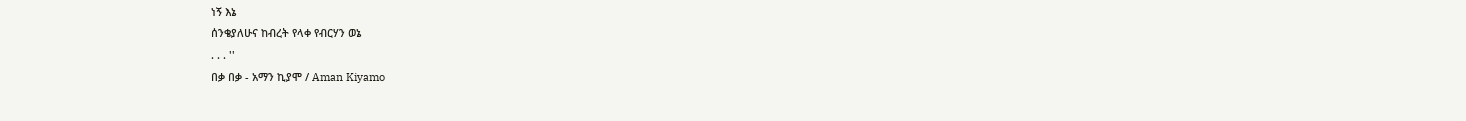ነኝ እኔ
ሰንቄያለሁና ከብረት የላቀ የብርሃን ወኔ
. . . ''
በቃ በቃ - አማን ኪያሞ / Aman Kiyamo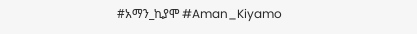#አማን_ኪያሞ #Aman_Kiyamo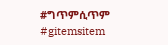#ግጥምሲጥም #gitemsitem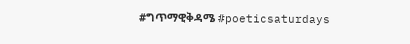#ግጥማዊቅዳሜ #poeticsaturdays